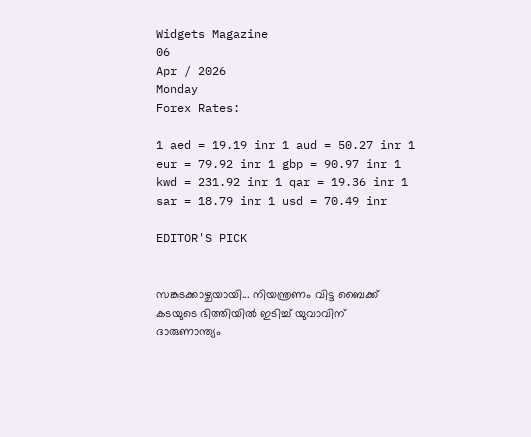Widgets Magazine
06
Apr / 2026
Monday
Forex Rates:

1 aed = 19.19 inr 1 aud = 50.27 inr 1 eur = 79.92 inr 1 gbp = 90.97 inr 1 kwd = 231.92 inr 1 qar = 19.36 inr 1 sar = 18.79 inr 1 usd = 70.49 inr

EDITOR'S PICK


സങ്കടക്കാഴ്ചയായി... നിയന്ത്രണം വിട്ട ബൈക്ക് കടയുടെ ഭിത്തിയിൽ ഇടിച്ച് യുവാവിന് ദാരുണാന്ത്യം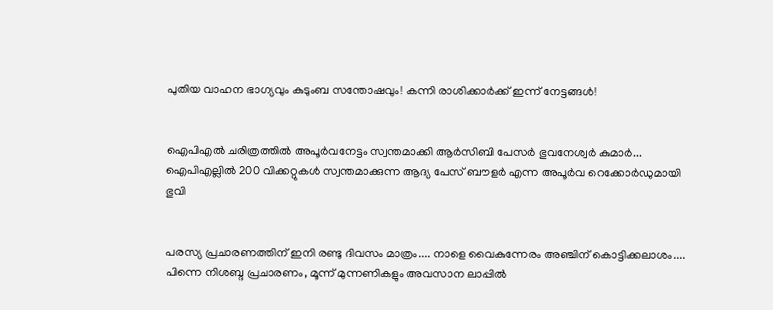പുതിയ വാഹന ഭാഗ്യവും കുടുംബ സന്തോഷവും! കന്നി രാശിക്കാർക്ക് ഇന്ന് നേട്ടങ്ങൾ!


ഐപിഎൽ ചരിത്രത്തിൽ അപൂർവനേട്ടം സ്വന്തമാക്കി ആർസിബി പേസർ ഭുവനേശ്വർ കുമാർ... ഐപിഎല്ലിൽ 200 വിക്കറ്റുകൾ സ്വന്തമാക്കുന്ന ആദ്യ പേസ് ബൗളർ എന്ന അപൂർവ റെക്കോർഡുമായി ഭുവി


പരസ്യ പ്രചാരണത്തിന് ഇനി രണ്ടു ദിവസം മാത്രം.... നാളെ വൈകുന്നേരം അഞ്ചിന് കൊട്ടിക്കലാശം.... പിന്നെ നിശബ്ദ പ്രചാരണം, മൂന്ന് മുന്നണികളും അവസാന ലാപ്പിൽ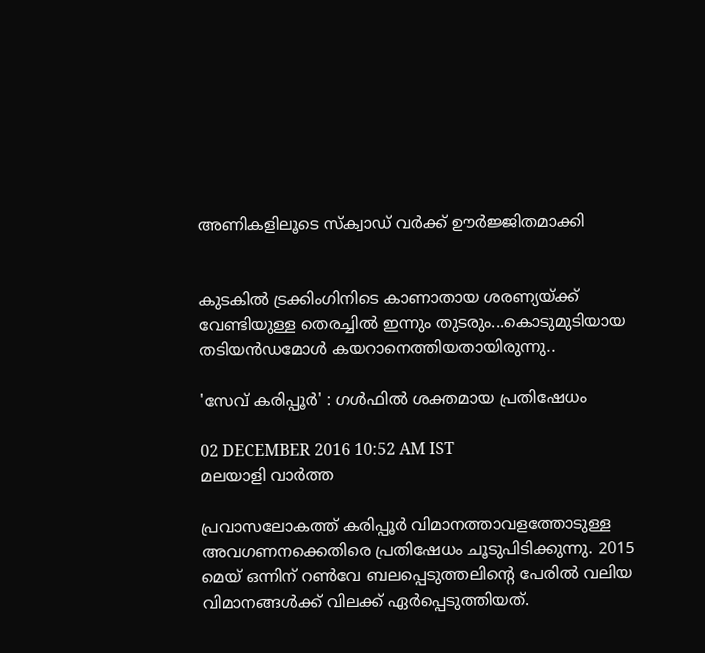അണികളിലൂടെ സ്‌ക്വാഡ് വർക്ക് ഊർജ്ജിതമാക്കി


കുടകിൽ ട്രക്കിംഗിനിടെ കാണാതായ ശരണ്യയ്‌ക്ക് വേണ്ടിയുള്ള തെരച്ചിൽ ഇന്നും തുടരും...കൊടുമുടിയായ തടിയൻഡമോൾ കയറാനെത്തിയതായിരുന്നു..

'സേവ് കരിപ്പൂര്‍' : ഗള്‍ഫില്‍ ശക്തമായ പ്രതിഷേധം

02 DECEMBER 2016 10:52 AM IST
മലയാളി വാര്‍ത്ത

പ്രവാസലോകത്ത് കരിപ്പൂര്‍ വിമാനത്താവളത്തോടുള്ള അവഗണനക്കെതിരെ പ്രതിഷേധം ചൂടുപിടിക്കുന്നു. 2015 മെയ് ഒന്നിന് റണ്‍വേ ബലപ്പെടുത്തലിന്റെ പേരില്‍ വലിയ വിമാനങ്ങള്‍ക്ക് വിലക്ക് ഏര്‍പ്പെടുത്തിയത്.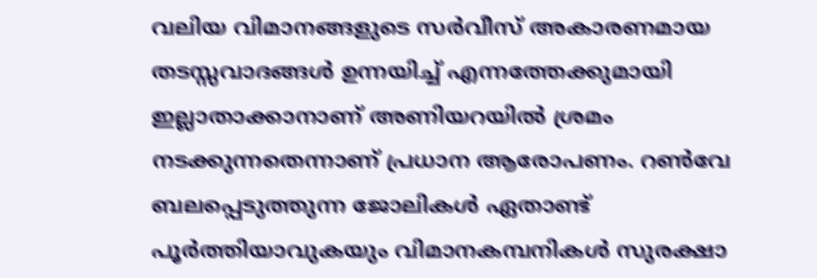വലിയ വിമാനങ്ങളുടെ സര്‍വീസ് അകാരണമായ തടസ്സവാദങ്ങള്‍ ഉന്നയിച്ച് എന്നത്തേക്കുമായി ഇല്ലാതാക്കാനാണ് അണിയറയില്‍ ശ്രമം നടക്കുന്നതെന്നാണ് പ്രധാന ആരോപണം. റണ്‍വേ ബലപ്പെടുത്തുന്ന ജോലികള്‍ ഏതാണ്ട് പൂര്‍ത്തിയാവുകയും വിമാനകമ്പനികള്‍ സുരക്ഷാ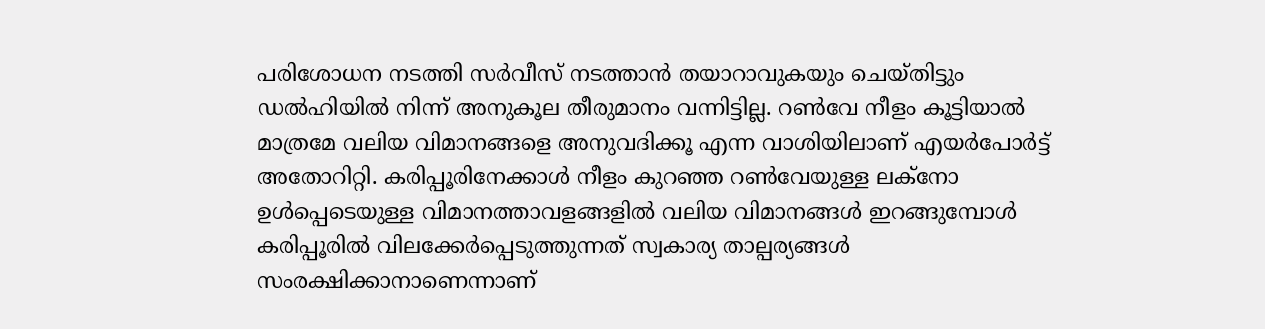പരിശോധന നടത്തി സര്‍വീസ് നടത്താന്‍ തയാറാവുകയും ചെയ്തിട്ടും ഡല്‍ഹിയില്‍ നിന്ന് അനുകൂല തീരുമാനം വന്നിട്ടില്ല. റണ്‍വേ നീളം കൂട്ടിയാല്‍ മാത്രമേ വലിയ വിമാനങ്ങളെ അനുവദിക്കൂ എന്ന വാശിയിലാണ് എയര്‍പോര്‍ട്ട് അതോറിറ്റി. കരിപ്പൂരിനേക്കാള്‍ നീളം കുറഞ്ഞ റണ്‍വേയുള്ള ലക്‌നോ ഉള്‍പ്പെടെയുള്ള വിമാനത്താവളങ്ങളില്‍ വലിയ വിമാനങ്ങള്‍ ഇറങ്ങുമ്പോള്‍ കരിപ്പൂരില്‍ വിലക്കേര്‍പ്പെടുത്തുന്നത് സ്വകാര്യ താല്പര്യങ്ങള്‍ സംരക്ഷിക്കാനാണെന്നാണ്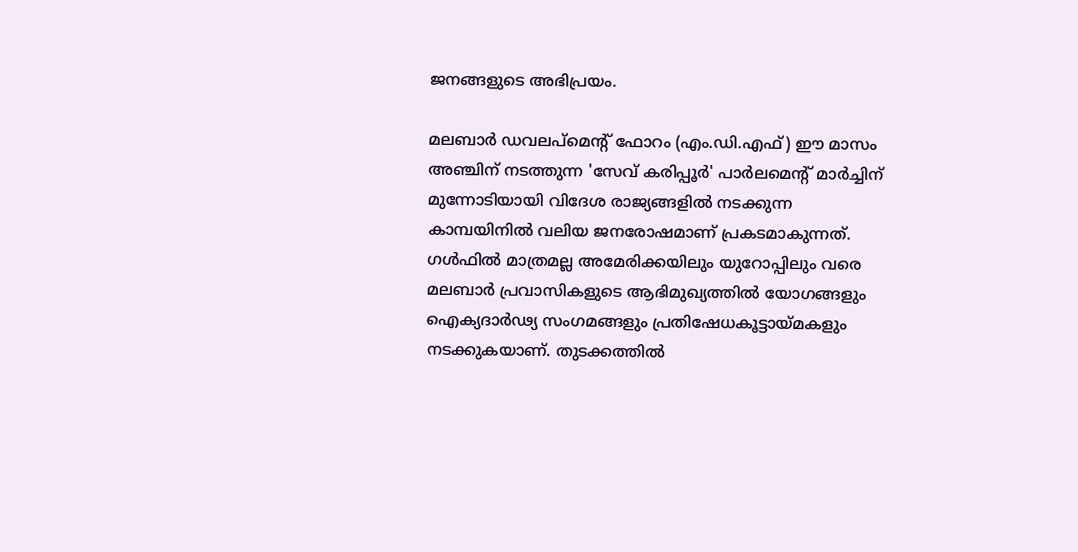ജനങ്ങളുടെ അഭിപ്രയം.

മലബാര്‍ ഡവലപ്‌മെന്റ് ഫോറം (എം.ഡി.എഫ്) ഈ മാസം അഞ്ചിന് നടത്തുന്ന 'സേവ് കരിപ്പൂര്‍' പാര്‍ലമെന്റ് മാര്‍ച്ചിന് മുന്നോടിയായി വിദേശ രാജ്യങ്ങളില്‍ നടക്കുന്ന കാമ്പയിനില്‍ വലിയ ജനരോഷമാണ് പ്രകടമാകുന്നത്. ഗള്‍ഫില്‍ മാത്രമല്ല അമേരിക്കയിലും യുറോപ്പിലും വരെ മലബാര്‍ പ്രവാസികളുടെ ആഭിമുഖ്യത്തില്‍ യോഗങ്ങളും ഐക്യദാര്‍ഢ്യ സംഗമങ്ങളും പ്രതിഷേധകൂട്ടായ്മകളും നടക്കുകയാണ്. തുടക്കത്തില്‍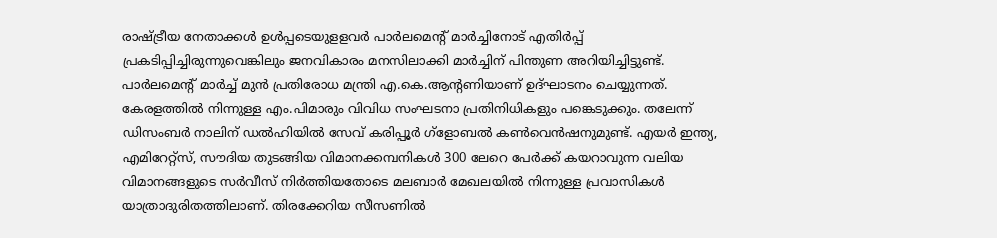രാഷ്ട്രീയ നേതാക്കള്‍ ഉള്‍പ്പടെയുളളവര്‍ പാര്‍ലമെന്റ് മാര്‍ച്ചിനോട് എതിര്‍പ്പ് പ്രകടിപ്പിച്ചിരുന്നുവെങ്കിലും ജനവികാരം മനസിലാക്കി മാര്‍ച്ചിന് പിന്തുണ അറിയിച്ചിട്ടുണ്ട്. പാര്‍ലമെന്റ് മാര്‍ച്ച് മുന്‍ പ്രതിരോധ മന്ത്രി എ.കെ.ആന്റണിയാണ് ഉദ്ഘാടനം ചെയ്യുന്നത്. കേരളത്തില്‍ നിന്നുള്ള എം.പിമാരും വിവിധ സംഘടനാ പ്രതിനിധികളും പങ്കെടുക്കും. തലേന്ന് ഡിസംബര്‍ നാലിന് ഡല്‍ഹിയില്‍ സേവ് കരിപ്പൂര്‍ ഗ്‌ളോബല്‍ കണ്‍വെന്‍ഷനുമുണ്ട്. എയര്‍ ഇന്ത്യ, എമിറേറ്റ്‌സ്, സൗദിയ തുടങ്ങിയ വിമാനക്കമ്പനികള്‍ 300 ലേറെ പേര്‍ക്ക് കയറാവുന്ന വലിയ വിമാനങ്ങളുടെ സര്‍വീസ് നിര്‍ത്തിയതോടെ മലബാര്‍ മേഖലയില്‍ നിന്നുള്ള പ്രവാസികള്‍ യാത്രാദുരിതത്തിലാണ്. തിരക്കേറിയ സീസണില്‍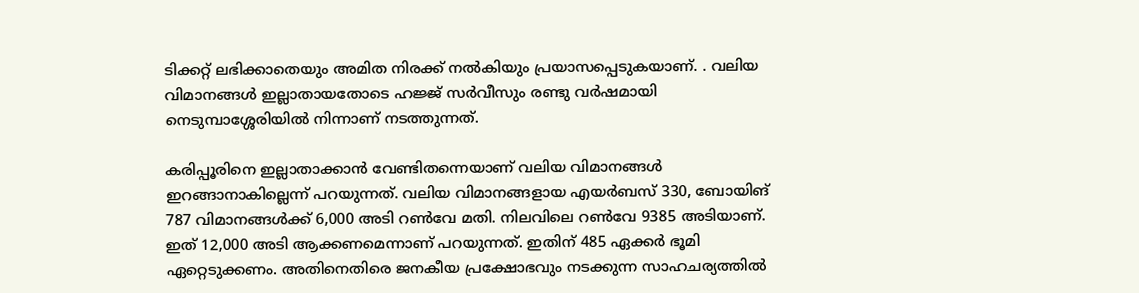ടിക്കറ്റ് ലഭിക്കാതെയും അമിത നിരക്ക് നല്‍കിയും പ്രയാസപ്പെടുകയാണ്. . വലിയ വിമാനങ്ങള്‍ ഇല്ലാതായതോടെ ഹജ്ജ് സര്‍വീസും രണ്ടു വര്‍ഷമായി നെടുമ്പാശ്ശേരിയില്‍ നിന്നാണ് നടത്തുന്നത്.

കരിപ്പൂരിനെ ഇല്ലാതാക്കാന്‍ വേണ്ടിതന്നെയാണ് വലിയ വിമാനങ്ങള്‍ ഇറങ്ങാനാകില്ലെന്ന് പറയുന്നത്. വലിയ വിമാനങ്ങളായ എയര്‍ബസ് 330, ബോയിങ് 787 വിമാനങ്ങള്‍ക്ക് 6,000 അടി റണ്‍വേ മതി. നിലവിലെ റണ്‍വേ 9385 അടിയാണ്. ഇത് 12,000 അടി ആക്കണമെന്നാണ് പറയുന്നത്. ഇതിന് 485 ഏക്കര്‍ ഭൂമി ഏറ്റെടുക്കണം. അതിനെതിരെ ജനകീയ പ്രക്ഷോഭവും നടക്കുന്ന സാഹചര്യത്തില്‍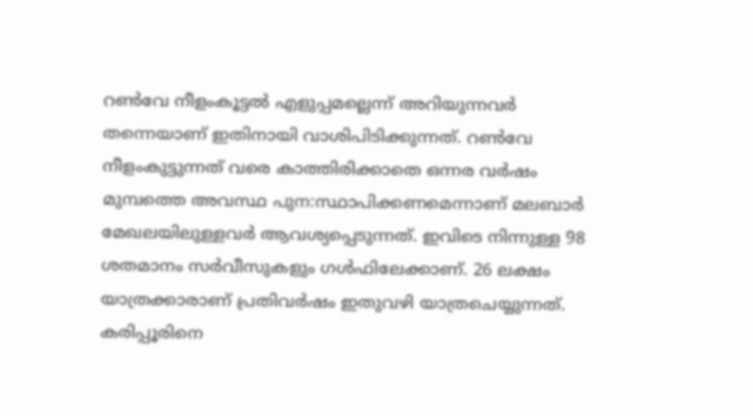റണ്‍വേ നീളംകൂട്ടല്‍ എളുപ്പമല്ലെന്ന് അറിയുന്നവര്‍ തന്നെയാണ് ഇതിനായി വാശിപിടിക്കുന്നത്. റണ്‍വേ നീളംകുട്ടുന്നത് വരെ കാത്തിരിക്കാതെ ഒന്നര വര്‍ഷം മുമ്പത്തെ അവസ്ഥ പുന:സ്ഥാപിക്കണമെന്നാണ് മലബാര്‍ മേഖലയിലുള്ളവര്‍ ആവശ്യപ്പെടുന്നത്. ഇവിടെ നിന്നുള്ള 98 ശതമാനം സര്‍വീസുകളും ഗള്‍ഫിലേക്കാണ്. 26 ലക്ഷം യാത്രക്കാരാണ് പ്രതിവര്‍ഷം ഇതുവഴി യാത്രചെയ്യുന്നത്. കരിപ്പൂരിനെ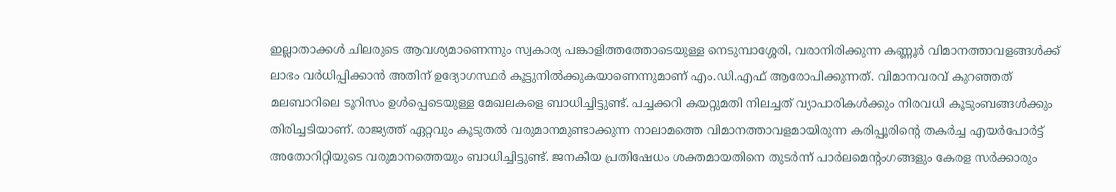ഇല്ലാതാക്കള്‍ ചിലരുടെ ആവശ്യമാണെന്നും സ്വകാര്യ പങ്കാളിത്തത്തോടെയുള്ള നെടുമ്പാശ്ശേരി, വരാനിരിക്കുന്ന കണ്ണൂര്‍ വിമാനത്താവളങ്ങള്‍ക്ക് ലാഭം വര്‍ധിപ്പിക്കാന്‍ അതിന് ഉദ്യോഗസ്ഥര്‍ കൂട്ടുനില്‍ക്കുകയാണെന്നുമാണ് എം.ഡി.എഫ് ആരോപിക്കുന്നത്. വിമാനവരവ് കുറഞ്ഞത് മലബാറിലെ ടൂറിസം ഉള്‍പ്പെടെയുള്ള മേഖലകളെ ബാധിച്ചിട്ടുണ്ട്. പച്ചക്കറി കയറ്റുമതി നിലച്ചത് വ്യാപാരികള്‍ക്കും നിരവധി കൂടുംബങ്ങള്‍ക്കും തിരിച്ചടിയാണ്. രാജ്യത്ത് ഏറ്റവും കൂടുതല്‍ വരുമാനമുണ്ടാക്കുന്ന നാലാമത്തെ വിമാനത്താവളമായിരുന്ന കരിപ്പൂരിന്റെ തകര്‍ച്ച എയര്‍പോര്‍ട്ട് അതോറിറ്റിയുടെ വരുമാനത്തെയും ബാധിച്ചിട്ടുണ്ട്. ജനകീയ പ്രതിഷേധം ശക്തമായതിനെ തുടര്‍ന്ന് പാര്‍ലമെന്റംഗങ്ങളും കേരള സര്‍ക്കാരും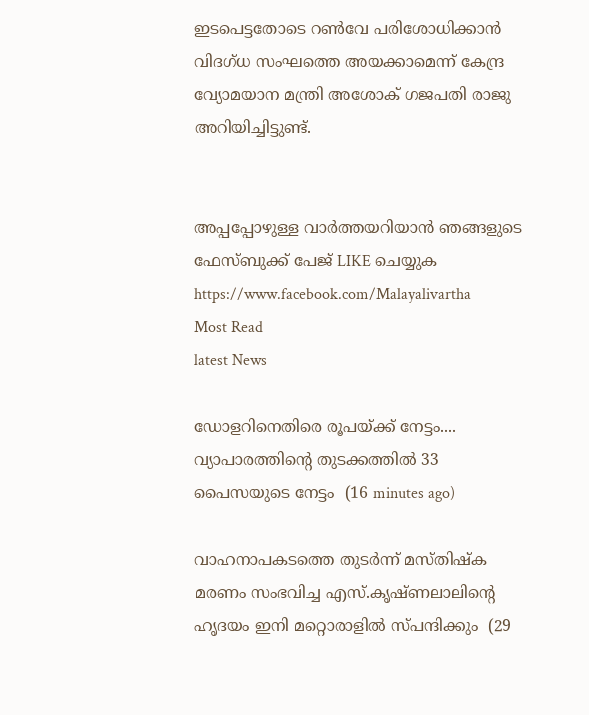ഇടപെട്ടതോടെ റണ്‍വേ പരിശോധിക്കാന്‍ വിദഗ്ധ സംഘത്തെ അയക്കാമെന്ന് കേന്ദ്ര വ്യോമയാന മന്ത്രി അശോക് ഗജപതി രാജു അറിയിച്ചിട്ടുണ്ട്.


അപ്പപ്പോഴുള്ള വാര്‍ത്തയറിയാന്‍ ഞങ്ങളുടെ ഫേസ്‌ബുക്ക്‌ പേജ് LIKE ചെയ്യുക
https://www.facebook.com/Malayalivartha
Most Read
latest News

ഡോളറിനെതിരെ രൂപയ്ക്ക് നേട്ടം.... വ്യാപാരത്തിന്റെ തുടക്കത്തില്‍ 33 പൈസയുടെ നേട്ടം  (16 minutes ago)

വാഹനാപകടത്തെ തുടർന്ന് മസ്തിഷ്‌ക മരണം സംഭവിച്ച എസ്.കൃഷ്ണലാലിന്റെ ഹൃദയം ഇനി മറ്റൊരാളിൽ സ്‌പന്ദിക്കും  (29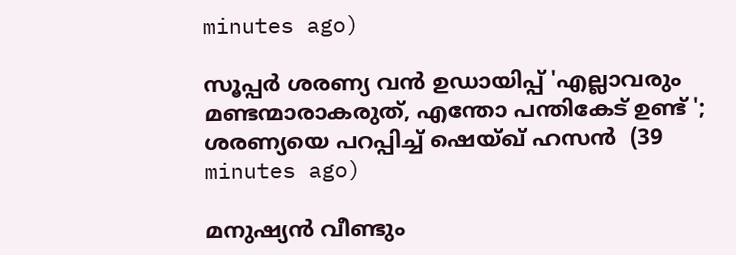minutes ago)

സൂപ്പർ ശരണ്യ വൻ ഉഡായിപ്പ് 'എല്ലാവരും മണ്ടന്മാരാകരുത്, എന്തോ പന്തികേട് ഉണ്ട് '; ശരണ്യയെ പറപ്പിച്ച് ഷെയ്ഖ് ഹസന്‍  (39 minutes ago)

മനുഷ്യൻ വീണ്ടും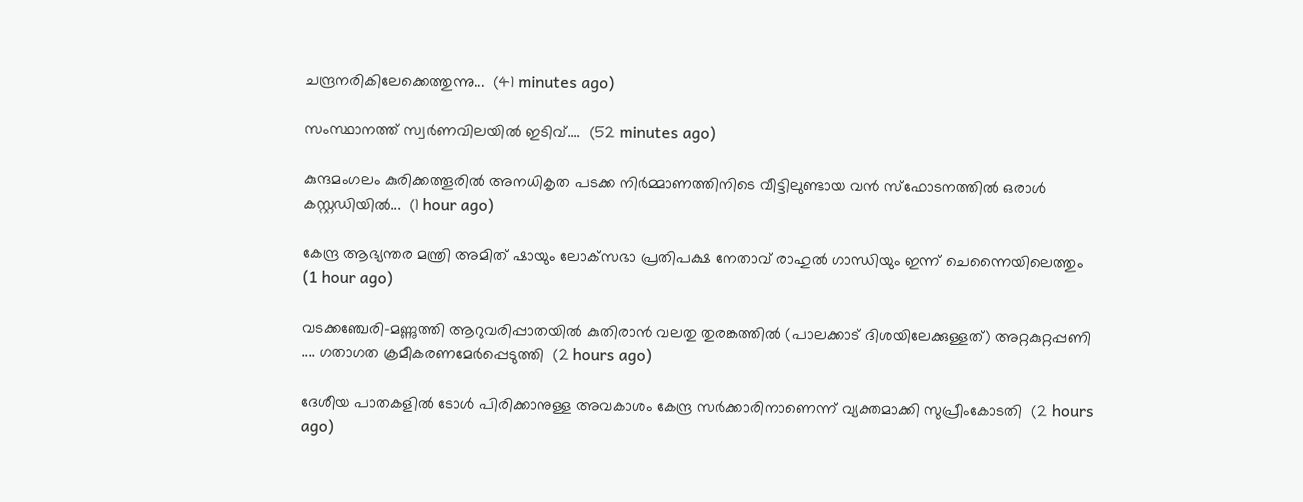ചന്ദ്രനരികിലേക്കെത്തുന്നു...  (41 minutes ago)

സംസ്ഥാനത്ത് സ്വർണവിലയിൽ ഇടിവ്....  (52 minutes ago)

കുന്ദമംഗലം കുരിക്കത്തൂരിൽ അനധികൃത പടക്ക നിർമ്മാണത്തിനിടെ വീട്ടിലുണ്ടായ വൻ സ്ഫോടനത്തിൽ ഒരാൾ കസ്റ്റഡിയിൽ...  (1 hour ago)

കേന്ദ്ര ആഭ്യന്തര മന്ത്രി അമിത് ഷായും ലോക്‌സഭാ പ്രതിപക്ഷ നേതാവ് രാഹുൽ ഗാന്ധിയും ഇന്ന് ചെന്നൈയിലെത്തും    (1 hour ago)

വടക്കഞ്ചേരി-മണ്ണുത്തി ആറുവരിപ്പാതയിൽ കുതിരാൻ വലതു തുരങ്കത്തിൽ (പാലക്കാട് ദിശയിലേക്കുള്ളത്) അറ്റകുറ്റപ്പണി .... ഗതാഗത ക്രമീകരണമേർപ്പെടുത്തി  (2 hours ago)

ദേശീയ പാതകളിൽ ടോൾ പിരിക്കാനുള്ള അവകാശം കേന്ദ്ര സർക്കാരിനാണെന്ന് വ്യക്തമാക്കി സുപ്രീംകോടതി  (2 hours ago)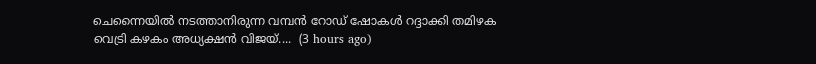ചെന്നൈയിൽ നടത്താനിരുന്ന വമ്പൻ റോഡ് ഷോകൾ റദ്ദാക്കി തമിഴക വെട്രി കഴകം അധ്യക്ഷൻ വിജയ്....  (3 hours ago)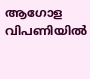ആഗോള വിപണിയിൽ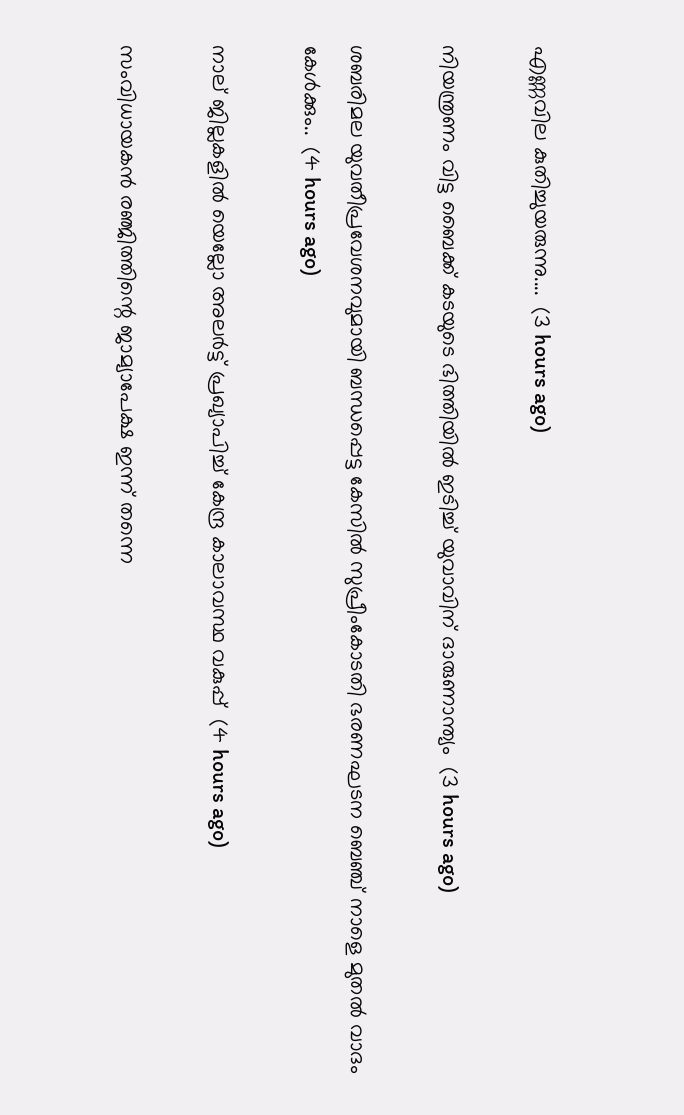എണ്ണവില കുതിച്ചുയരുന്നു....  (3 hours ago)

നിയന്ത്രണം വിട്ട ബൈക്ക് കടയുടെ ഭിത്തിയിൽ ഇടിച്ച് യുവാവിന് ദാരുണാന്ത്യം  (3 hours ago)

ശബരിമല യുവതീപ്രവേശനവുമായി ബന്ധപ്പെട്ട കേസിൽ സുപ്രീംകോടതി ഭരണഘടന ബെഞ്ച് നാളെ മുതൽ വാദം കേൾക്കും..  (4 hours ago)

നാല് ജില്ലകളിൽ യെല്ലോ അലർട്ട് പ്രഖ്യാപിച്ച് കേന്ദ്ര കാലാവസ്ഥ വകുപ്പ്  (4 hours ago)

സംവിധായകൻ രഞ്ജിത്തിന്റെ ജാമ്യാപേക്ഷ ഇന്ന് തന്നെ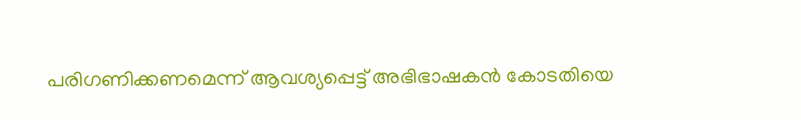പരിഗണിക്കണമെന്ന് ആവശ്യപ്പെട്ട് അഭിഭാഷകൻ കോടതിയെ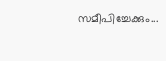സമീപിച്ചേക്കും...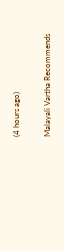(4 hours ago)

Malayali Vartha Recommends